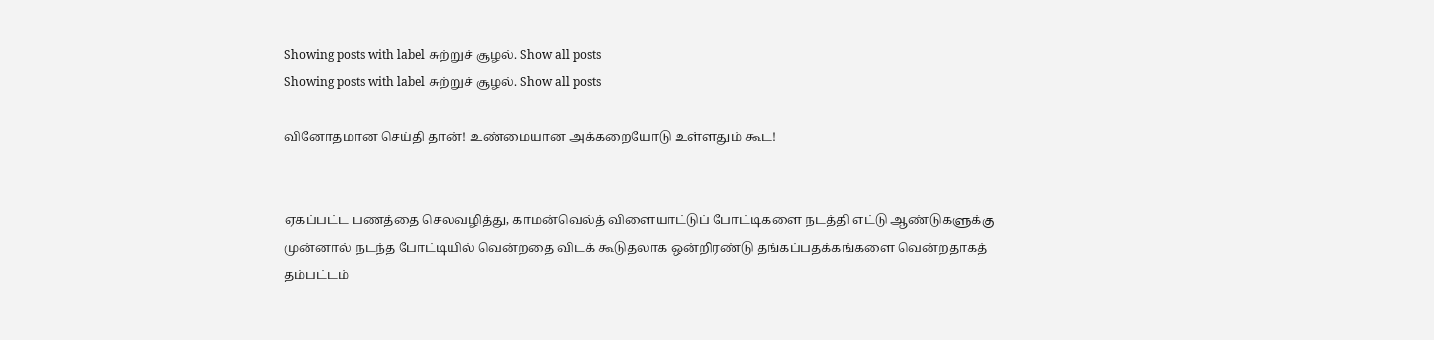Showing posts with label சுற்றுச் சூழல். Show all posts
Showing posts with label சுற்றுச் சூழல். Show all posts

வினோதமான செய்தி தான்! உண்மையான அக்கறையோடு உள்ளதும் கூட!


ஏகப்பட்ட பணத்தை செலவழித்து, காமன்வெல்த் விளையாட்டுப் போட்டிகளை நடத்தி எட்டு ஆண்டுகளுக்கு முன்னால் நடந்த போட்டியில் வென்றதை விடக் கூடுதலாக ஒன்றிரண்டு தங்கப்பதக்கங்களை வென்றதாகத் தம்பட்டம்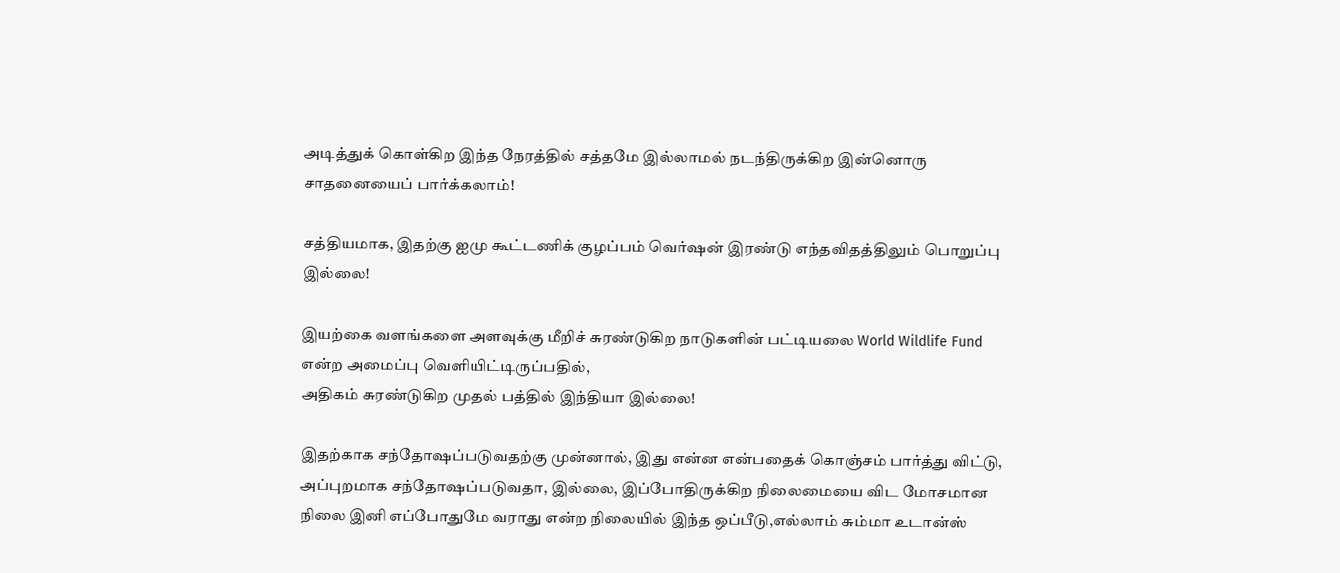அடித்துக் கொள்கிற இந்த நேரத்தில் சத்தமே இல்லாமல் நடந்திருக்கிற இன்னொரு சாதனையைப் பார்க்கலாம்!

சத்தியமாக, இதற்கு ஐமு கூட்டணிக் குழப்பம் வெர்ஷன் இரண்டு எந்தவிதத்திலும் பொறுப்பு இல்லை!

இயற்கை வளங்களை அளவுக்கு மீறிச் சுரண்டுகிற நாடுகளின் பட்டியலை World Wildlife Fund என்ற அமைப்பு வெளியிட்டிருப்பதில்,
அதிகம் சுரண்டுகிற முதல் பத்தில் இந்தியா இல்லை!

இதற்காக சந்தோஷப்படுவதற்கு முன்னால், இது என்ன என்பதைக் கொஞ்சம் பார்த்து விட்டு, அப்புறமாக சந்தோஷப்படுவதா, இல்லை, இப்போதிருக்கிற நிலைமையை விட மோசமான நிலை இனி எப்போதுமே வராது என்ற நிலையில் இந்த ஒப்பீடு,எல்லாம் சும்மா உடான்ஸ்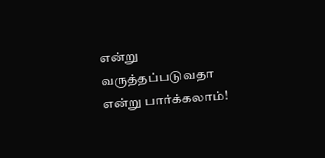என்று வருத்தப்படுவதா என்று பார்க்கலாம்!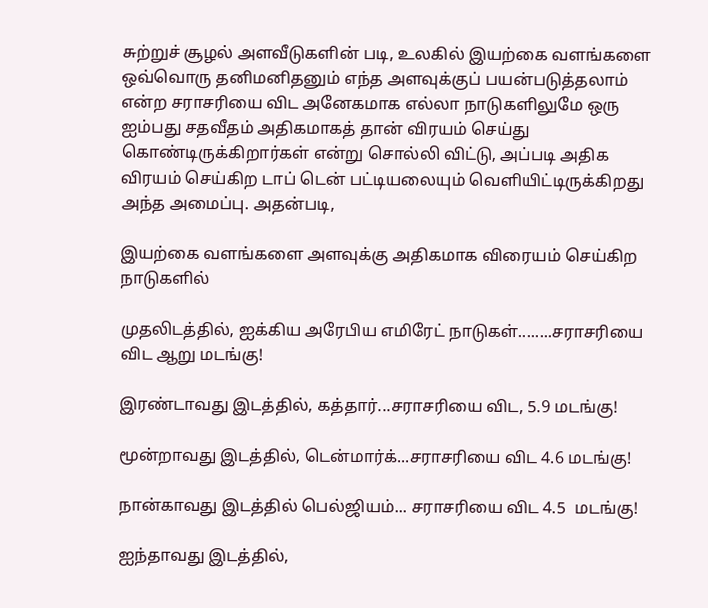சுற்றுச் சூழல் அளவீடுகளின் படி, உலகில் இயற்கை வளங்களை ஒவ்வொரு தனிமனிதனும் எந்த அளவுக்குப் பயன்படுத்தலாம் என்ற சராசரியை விட அனேகமாக எல்லா நாடுகளிலுமே ஒரு ஐம்பது சதவீதம் அதிகமாகத் தான் விரயம் செய்து கொண்டிருக்கிறார்கள் என்று சொல்லி விட்டு, அப்படி அதிக விரயம் செய்கிற டாப் டென் பட்டியலையும் வெளியிட்டிருக்கிறது அந்த அமைப்பு. அதன்படி,

இயற்கை வளங்களை அளவுக்கு அதிகமாக விரையம் செய்கிற நாடுகளில்

முதலிடத்தில், ஐக்கிய அரேபிய எமிரேட் நாடுகள்........சராசரியை விட ஆறு மடங்கு!

இரண்டாவது இடத்தில், கத்தார்...சராசரியை விட, 5.9 மடங்கு!

மூன்றாவது இடத்தில், டென்மார்க்...சராசரியை விட 4.6 மடங்கு!

நான்காவது இடத்தில் பெல்ஜியம்... சராசரியை விட 4.5  மடங்கு!

ஐந்தாவது இடத்தில்,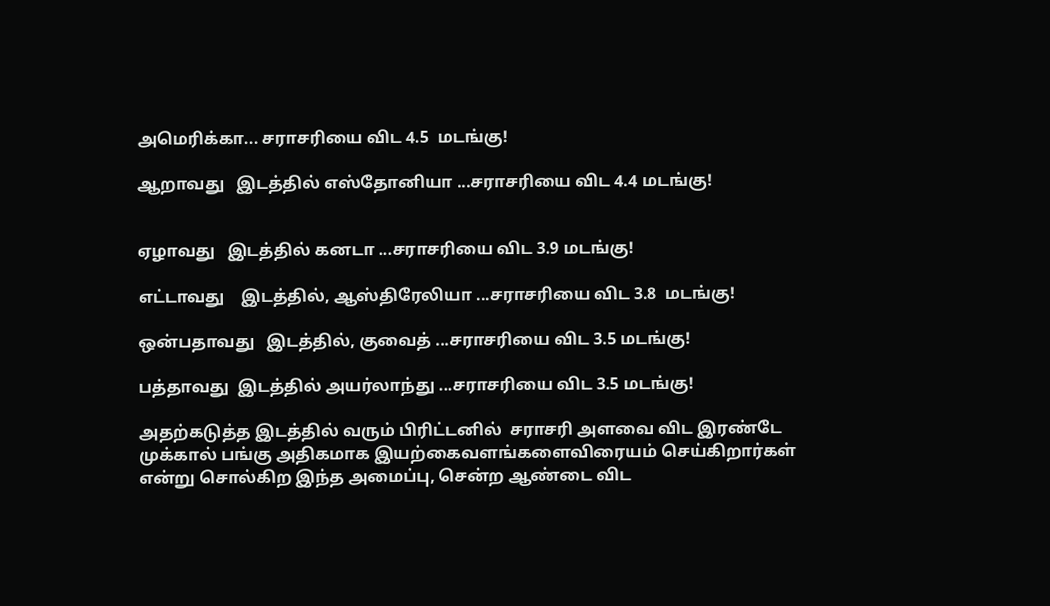அமெரிக்கா... சராசரியை விட 4.5  மடங்கு!

ஆறாவது   இடத்தில் எஸ்தோனியா ...சராசரியை விட 4.4 மடங்கு!


ஏழாவது   இடத்தில் கனடா ...சராசரியை விட 3.9 மடங்கு!

எட்டாவது    இடத்தில், ஆஸ்திரேலியா ...சராசரியை விட 3.8  மடங்கு!

ஒன்பதாவது   இடத்தில், குவைத் ...சராசரியை விட 3.5 மடங்கு!

பத்தாவது  இடத்தில் அயர்லாந்து ...சராசரியை விட 3.5 மடங்கு!

அதற்கடுத்த இடத்தில் வரும் பிரிட்டனில்  சராசரி அளவை விட இரண்டே முக்கால் பங்கு அதிகமாக இயற்கைவளங்களைவிரையம் செய்கிறார்கள் என்று சொல்கிற இந்த அமைப்பு, சென்ற ஆண்டை விட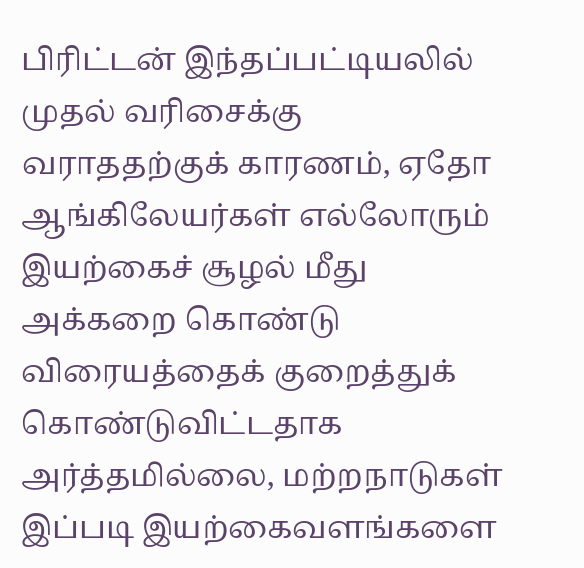பிரிட்டன் இந்தப்பட்டியலில் முதல் வரிசைக்கு வராததற்குக் காரணம், ஏதோ ஆங்கிலேயர்கள் எல்லோரும் இயற்கைச் சூழல் மீது  அக்கறை கொண்டு விரையத்தைக் குறைத்துக் கொண்டுவிட்டதாக அர்த்தமில்லை, மற்றநாடுகள் இப்படி இயற்கைவளங்களை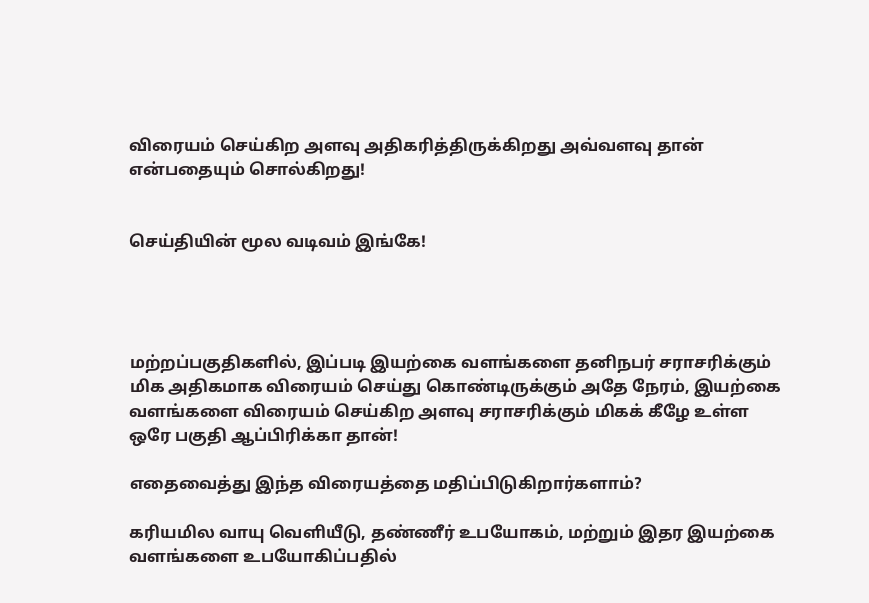விரையம் செய்கிற அளவு அதிகரித்திருக்கிறது அவ்வளவு தான் என்பதையும் சொல்கிறது!


செய்தியின் மூல வடிவம் இங்கே!




மற்றப்பகுதிகளில், இப்படி இயற்கை வளங்களை தனிநபர் சராசரிக்கும் மிக அதிகமாக விரையம் செய்து கொண்டிருக்கும் அதே நேரம், இயற்கை வளங்களை விரையம் செய்கிற அளவு சராசரிக்கும் மிகக் கீழே உள்ள ஒரே பகுதி ஆப்பிரிக்கா தான்!

எதைவைத்து இந்த விரையத்தை மதிப்பிடுகிறார்களாம்?

கரியமில வாயு வெளியீடு, தண்ணீர் உபயோகம், மற்றும் இதர இயற்கை வளங்களை உபயோகிப்பதில்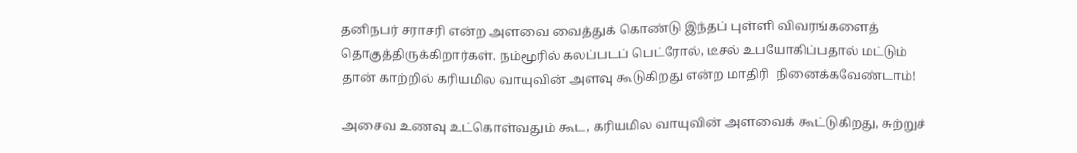தனிநபர் சராசரி என்ற அளவை வைத்துக் கொண்டு இந்தப் புள்ளி விவரங்களைத் தொகுத்திருக்கிறார்கள். நம்மூரில் கலப்படப் பெட்ரோல், டீசல் உபயோகிப்பதால் மட்டும் தான் காற்றில் கரியமில வாயுவின் அளவு கூடுகிறது என்ற மாதிரி  நினைக்கவேண்டாம்!

அசைவ உணவு உட்கொள்வதும் கூட, கரியமில வாயுவின் அளவைக் கூட்டுகிறது, சுற்றுச்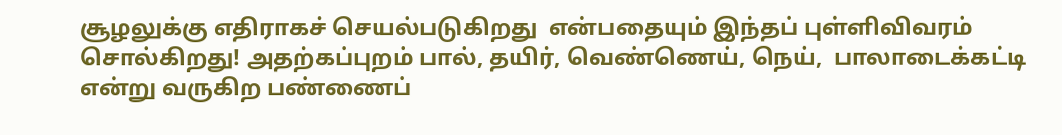சூழலுக்கு எதிராகச் செயல்படுகிறது  என்பதையும் இந்தப் புள்ளிவிவரம் சொல்கிறது! அதற்கப்புறம் பால், தயிர், வெண்ணெய், நெய்,  பாலாடைக்கட்டி என்று வருகிற பண்ணைப்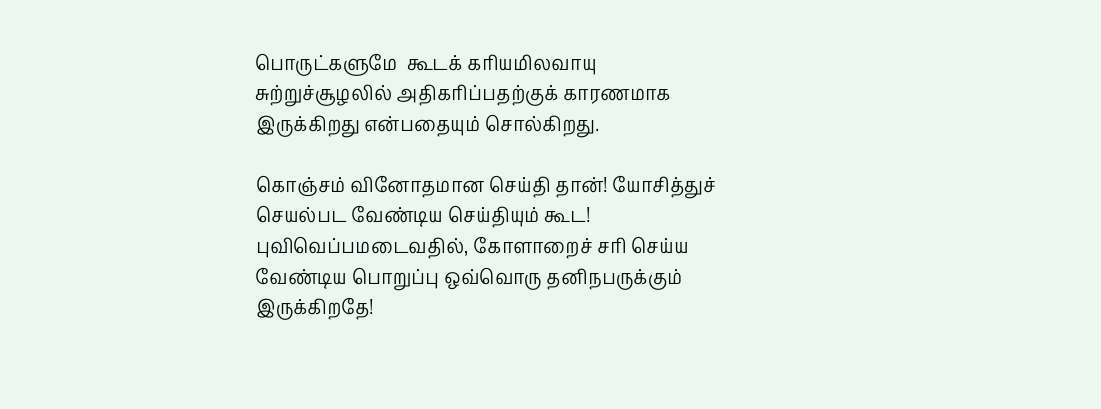பொருட்களுமே  கூடக் கரியமிலவாயு சுற்றுச்சூழலில் அதிகரிப்பதற்குக் காரணமாக இருக்கிறது என்பதையும் சொல்கிறது.

கொஞ்சம் வினோதமான செய்தி தான்! யோசித்துச் செயல்பட வேண்டிய செய்தியும் கூட! புவிவெப்பமடைவதில், கோளாறைச் சரி செய்ய வேண்டிய பொறுப்பு ஒவ்வொரு தனிநபருக்கும் இருக்கிறதே!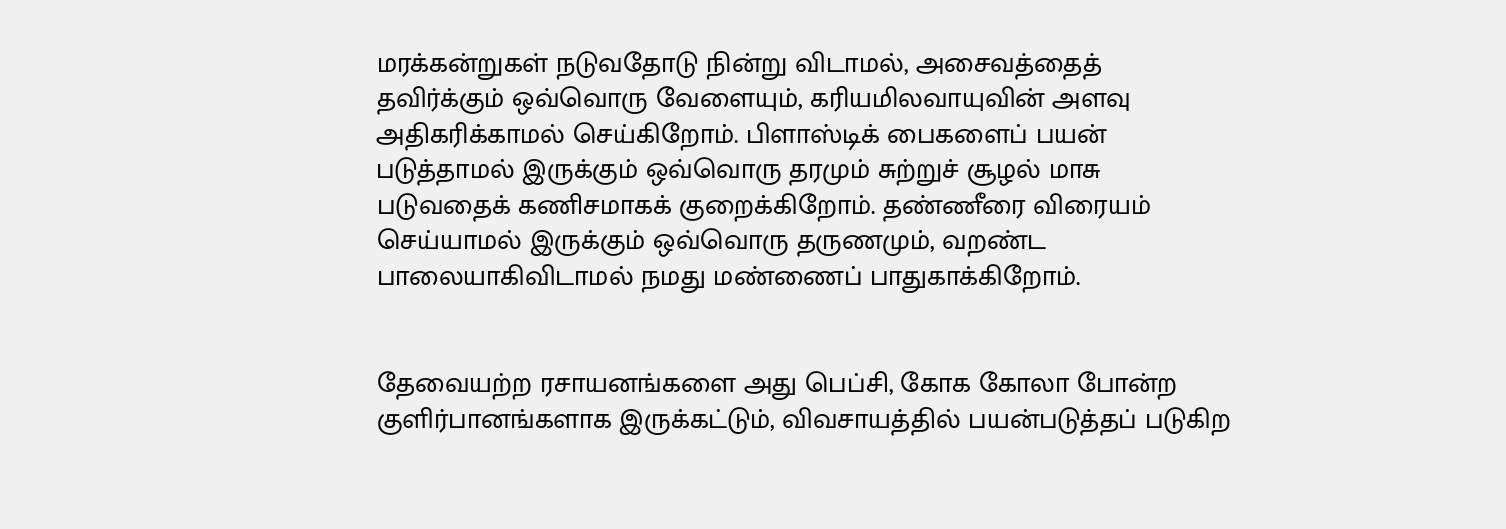மரக்கன்றுகள் நடுவதோடு நின்று விடாமல், அசைவத்தைத் தவிர்க்கும் ஒவ்வொரு வேளையும், கரியமிலவாயுவின் அளவு அதிகரிக்காமல் செய்கிறோம். பிளாஸ்டிக் பைகளைப் பயன் படுத்தாமல் இருக்கும் ஒவ்வொரு தரமும் சுற்றுச் சூழல் மாசு படுவதைக் கணிசமாகக் குறைக்கிறோம். தண்ணீரை விரையம் செய்யாமல் இருக்கும் ஒவ்வொரு தருணமும், வறண்ட பாலையாகிவிடாமல் நமது மண்ணைப் பாதுகாக்கிறோம்.


தேவையற்ற ரசாயனங்களை அது பெப்சி, கோக கோலா போன்ற குளிர்பானங்களாக இருக்கட்டும், விவசாயத்தில் பயன்படுத்தப் படுகிற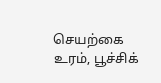செயற்கை உரம், பூச்சிக்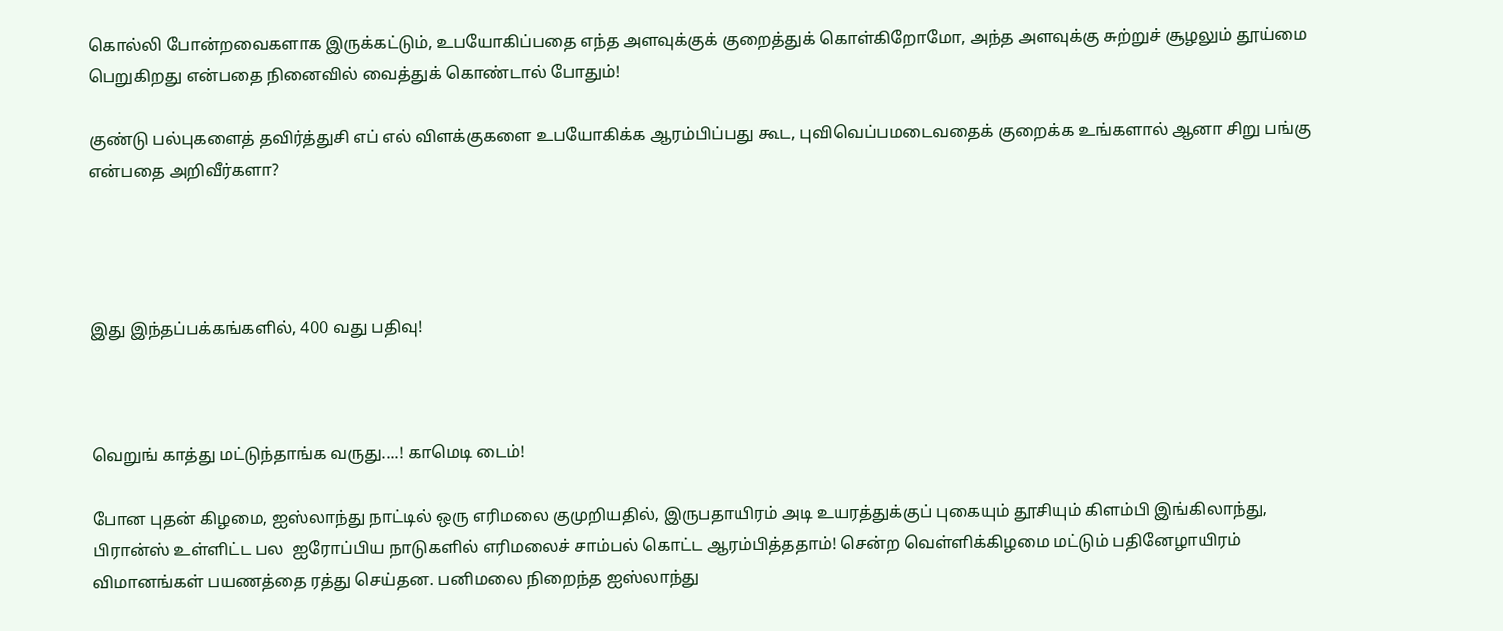கொல்லி போன்றவைகளாக இருக்கட்டும், உபயோகிப்பதை எந்த அளவுக்குக் குறைத்துக் கொள்கிறோமோ, அந்த அளவுக்கு சுற்றுச் சூழலும் தூய்மை பெறுகிறது என்பதை நினைவில் வைத்துக் கொண்டால் போதும்!

குண்டு பல்புகளைத் தவிர்த்துசி எப் எல் விளக்குகளை உபயோகிக்க ஆரம்பிப்பது கூட, புவிவெப்பமடைவதைக் குறைக்க உங்களால் ஆனா சிறு பங்கு என்பதை அறிவீர்களா?




இது இந்தப்பக்கங்களில், 400 வது பதிவு!



வெறுங் காத்து மட்டுந்தாங்க வருது....! காமெடி டைம்!

போன புதன் கிழமை, ஐஸ்லாந்து நாட்டில் ஒரு எரிமலை குமுறியதில், இருபதாயிரம் அடி உயரத்துக்குப் புகையும் தூசியும் கிளம்பி இங்கிலாந்து, பிரான்ஸ் உள்ளிட்ட பல  ஐரோப்பிய நாடுகளில் எரிமலைச் சாம்பல் கொட்ட ஆரம்பித்ததாம்! சென்ற வெள்ளிக்கிழமை மட்டும் பதினேழாயிரம்  விமானங்கள் பயணத்தை ரத்து செய்தன. பனிமலை நிறைந்த ஐஸ்லாந்து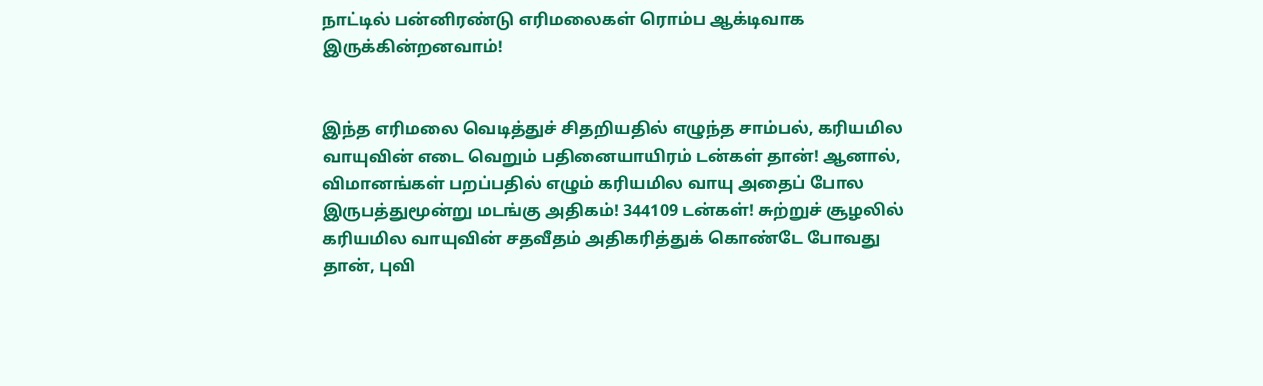நாட்டில் பன்னிரண்டு எரிமலைகள் ரொம்ப ஆக்டிவாக இருக்கின்றனவாம்!


இந்த எரிமலை வெடித்துச் சிதறியதில் எழுந்த சாம்பல், கரியமில வாயுவின் எடை வெறும் பதினையாயிரம் டன்கள் தான்! ஆனால், விமானங்கள் பறப்பதில் எழும் கரியமில வாயு அதைப் போல இருபத்துமூன்று மடங்கு அதிகம்! 344109 டன்கள்! சுற்றுச் சூழலில் கரியமில வாயுவின் சதவீதம் அதிகரித்துக் கொண்டே போவது தான், புவி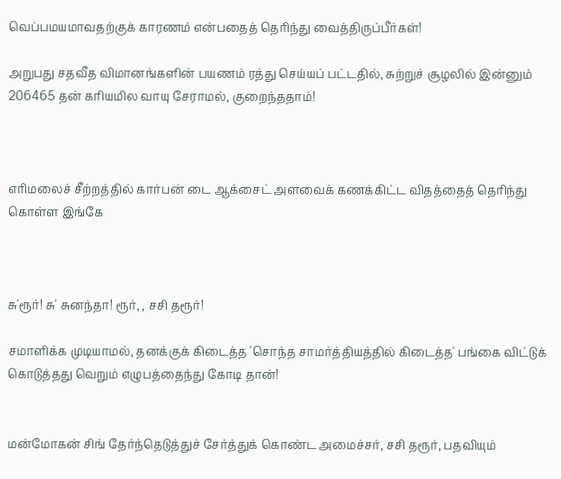வெப்பமயமாவதற்குக் காரணம் என்பதைத் தெரிந்து வைத்திருப்பீர்கள்!

அறுபது சதவீத விமானங்களின் பயணம் ரத்து செய்யப் பட்டதில், சுற்றுச் சூழலில் இன்னும் 206465 தன் கரியமில வாயு சேராமல், குறைந்ததாம்!



எரிமலைச் சீற்றத்தில் கார்பன் டை ஆக்சைட் அளவைக் கணக்கிட்ட விதத்தைத் தெரிந்து கொள்ள இங்கே



சு'ரூர்! சு' சுனந்தா! ரூர், , சசி தரூர்!

சமாளிக்க முடியாமல், தனக்குக் கிடைத்த 'சொந்த சாமர்த்தியத்தில் கிடைத்த' பங்கை விட்டுக் கொடுத்தது வெறும் எழுபத்தைந்து கோடி தான்!


மன்மோகன் சிங் தேர்ந்தெடுத்துச் சேர்த்துக் கொண்ட அமைச்சர், சசி தரூர், பதவியும்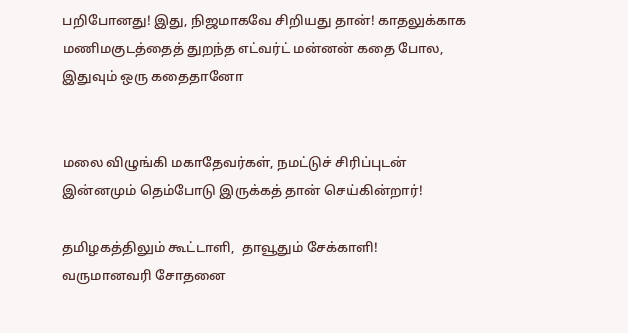பறிபோனது! இது, நிஜமாகவே சிறியது தான்! காதலுக்காக மணிமகுடத்தைத் துறந்த எட்வர்ட் மன்னன் கதை போல, இதுவும் ஒரு கதைதானோ


மலை விழுங்கி மகாதேவர்கள், நமட்டுச் சிரிப்புடன் இன்னமும் தெம்போடு இருக்கத் தான் செய்கின்றார்!

தமிழகத்திலும் கூட்டாளி,  தாவூதும் சேக்காளி! வருமானவரி சோதனை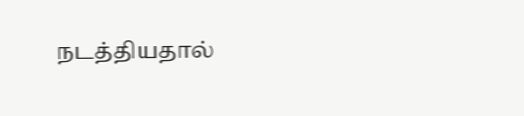நடத்தியதால்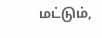மட்டும்,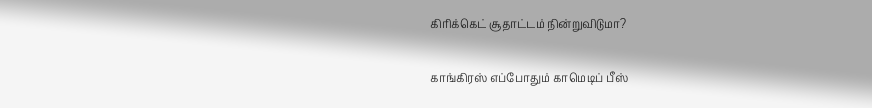கிரிக்கெட் சூதாட்டம் நின்றுவிடுமா?

காங்கிரஸ் எப்போதும் காமெடிப் பீஸ்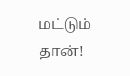மட்டும் தான்!